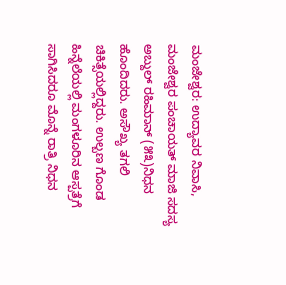ಮಂಜೇಶ್ವರ: ಉದ್ಯಾವರ ನಿವಾಸಿ, ಮಂಜೇಶ್ವರ ಪಂಚಾಯತ್ ಮಾಜಿ ಸದಸ್ಯ ಅಬ್ದುಲ್ ರಹಿಮಾನ್ (೫೩)ನಿಧನ ಹೊಂದಿದರು. ಅಸೌಖ್ಯ ತಗಲಿ ಚಿಕಿತ್ಸೆಯಲ್ಲಿದ್ದರು. ಉಲ್ಬಣ ಗೊಂಡ ಹಿನ್ನೆಲೆಯಲ್ಲಿ ಮಂಗಳೂರಿನ ಆಸ್ಪತ್ರೆಗೆ ಸಾಗಿಸಿದರೂ ಮೊನ್ನೆ ರಾತ್ರಿ ನಿಧನ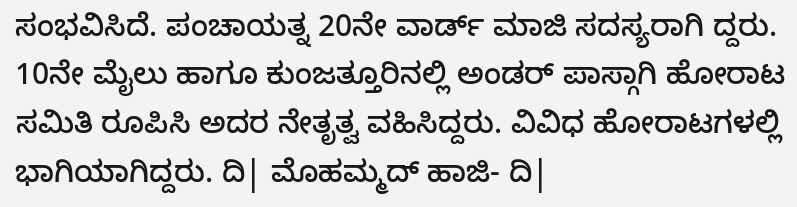ಸಂಭವಿಸಿದೆ. ಪಂಚಾಯತ್ನ 20ನೇ ವಾರ್ಡ್ ಮಾಜಿ ಸದಸ್ಯರಾಗಿ ದ್ದರು. 10ನೇ ಮೈಲು ಹಾಗೂ ಕುಂಜತ್ತೂರಿನಲ್ಲಿ ಅಂಡರ್ ಪಾಸ್ಗಾಗಿ ಹೋರಾಟ ಸಮಿತಿ ರೂಪಿಸಿ ಅದರ ನೇತೃತ್ವ ವಹಿಸಿದ್ದರು. ವಿವಿಧ ಹೋರಾಟಗಳಲ್ಲಿ ಭಾಗಿಯಾಗಿದ್ದರು. ದಿ| ಮೊಹಮ್ಮದ್ ಹಾಜಿ- ದಿ|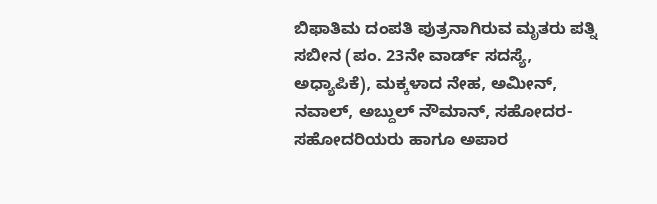ಬಿಫಾತಿಮ ದಂಪತಿ ಪುತ್ರನಾಗಿರುವ ಮೃತರು ಪತ್ನಿ ಸಬೀನ (ಪಂ. 23ನೇ ವಾರ್ಡ್ ಸದಸ್ಯೆ, ಅಧ್ಯಾಪಿಕೆ), ಮಕ್ಕಳಾದ ನೇಹ, ಅಮೀನ್, ನವಾಲ್, ಅಬ್ದುಲ್ ನೌಮಾನ್, ಸಹೋದರ- ಸಹೋದರಿಯರು ಹಾಗೂ ಅಪಾರ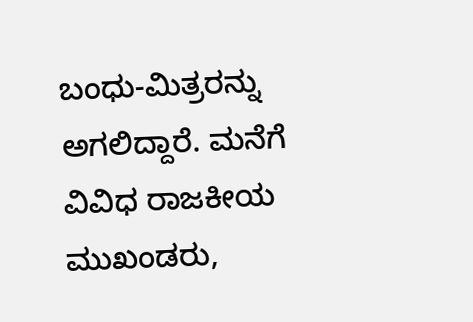ಬಂಧು-ಮಿತ್ರರನ್ನು ಅಗಲಿದ್ದಾರೆ. ಮನೆಗೆ ವಿವಿಧ ರಾಜಕೀಯ ಮುಖಂಡರು,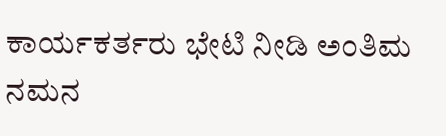ಕಾರ್ಯಕರ್ತರು ಭೇಟಿ ನೀಡಿ ಅಂತಿಮ ನಮನ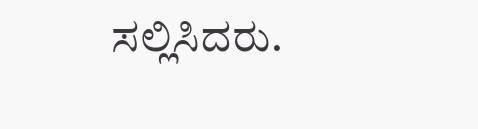ಸಲ್ಲಿಸಿದರು.